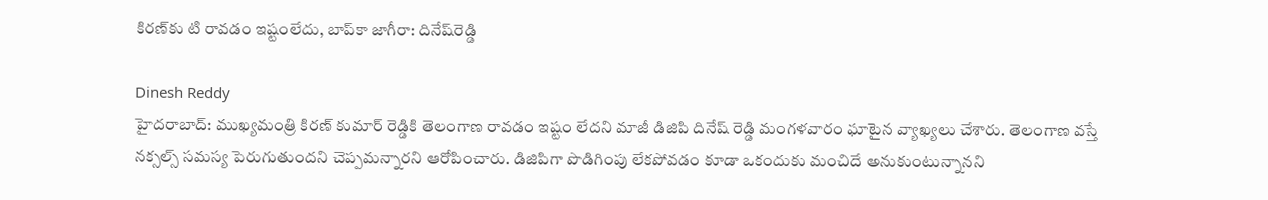కిరణ్‌కు టి రావడం ఇష్టంలేదు, బాప్‌కా జాగీరా: దినేష్‌రెడ్డి

Dinesh Reddy
హైదరాబాద్: ముఖ్యమంత్రి కిరణ్ కుమార్ రెడ్డికి తెలంగాణ రావడం ఇష్టం లేదని మాజీ డిజిపి దినేష్ రెడ్డి మంగళవారం ఘాటైన వ్యాఖ్యలు చేశారు. తెలంగాణ వస్తే నక్సల్స్ సమస్య పెరుగుతుందని చెప్పమన్నారని ఆరోపించారు. డిజిపిగా పొడిగింపు లేకపోవడం కూడా ఒకందుకు మంచిదే అనుకుంటున్నానని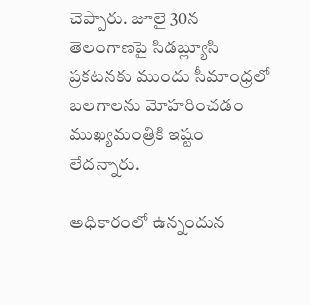చెప్పారు. జూలై 30న తెలంగాణపై సిడబ్ల్యూసి ప్రకటనకు ముందు సీమాంధ్రలో బలగాలను మోహరించడం ముఖ్యమంత్రికి ఇష్టం లేదన్నారు.

అధికారంలో ఉన్నందున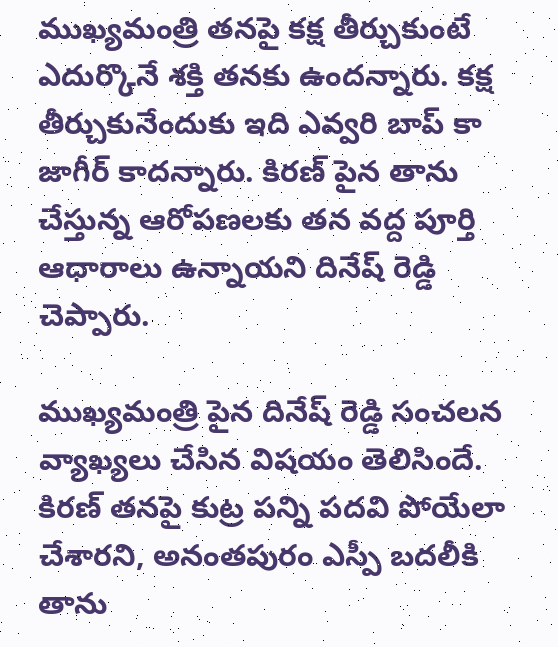ముఖ్యమంత్రి తనపై కక్ష తీర్చుకుంటే ఎదుర్కొనే శక్తి తనకు ఉందన్నారు. కక్ష తీర్చుకునేందుకు ఇది ఎవ్వరి బాప్ కా జాగీర్ కాదన్నారు. కిరణ్ పైన తాను చేస్తున్న ఆరోపణలకు తన వద్ద పూర్తి ఆధారాలు ఉన్నాయని దినేష్ రెడ్డి చెప్పారు.

ముఖ్యమంత్రి పైన దినేష్ రెడ్డి సంచలన వ్యాఖ్యలు చేసిన విషయం తెలిసిందే. కిరణ్ తనపై కుట్ర పన్ని పదవి పోయేలా చేశారని, అనంతపురం ఎస్పీ బదలీకి తాను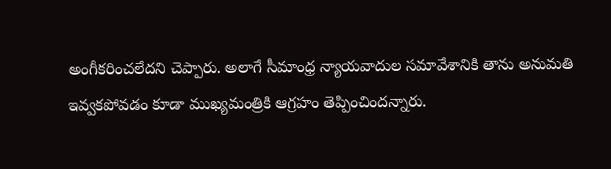అంగీకరించలేదని చెప్పారు. అలాగే సీమాంధ్ర న్యాయవాదుల సమావేశానికి తాను అనుమతి ఇవ్వకపోవడం కూడా ముఖ్యమంత్రికి ఆగ్రహం తెప్పించిందన్నారు.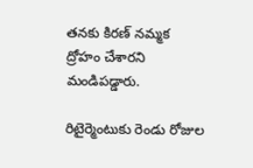తనకు కిరణ్ నమ్మక ద్రోహం చేశారని మండిపడ్డారు.

రిటైర్మెంటుకు రెండు రోజుల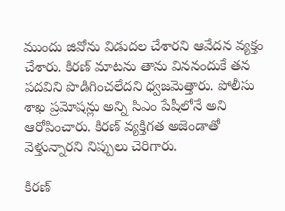ముందు జివోను విడుదల చేశారని ఆవేదన వ్యక్తం చేశారు. కిరణ్ మాటను తాను విననందుకే తన పదవిని పొడిగించలేదని ధ్వజమెత్తారు. పోలీసు శాఖ ప్రమోషన్లు అన్ని సిఎం పేషీలోనే అని ఆరోపించారు. కిరణ్ వ్యక్తిగత అజెండాతో వెళ్తున్నారని నిప్పులు చెరిగారు.

కిరణ్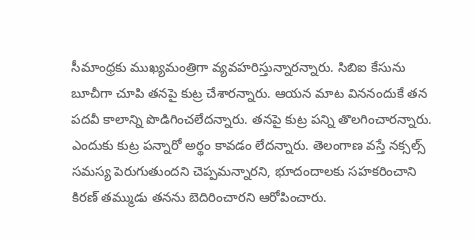సీమాంధ్రకు ముఖ్యమంత్రిగా వ్యవహరిస్తున్నారన్నారు. సిబిఐ కేసును బూచీగా చూపి తనపై కుట్ర చేశారన్నారు. ఆయన మాట విననందుకే తన పదవీ కాలాన్ని పొడిగించలేదన్నారు. తనపై కుట్ర పన్ని తొలగించారన్నారు. ఎందుకు కుట్ర పన్నారో అర్థం కావడం లేదన్నారు. తెలంగాణ వస్తే నక్సల్స్ సమస్య పెరుగుతుందని చెప్పమన్నారని, భూదందాలకు సహకరించాని కిరణ్ తమ్ముడు తనను బెదిరించారని ఆరోపించారు.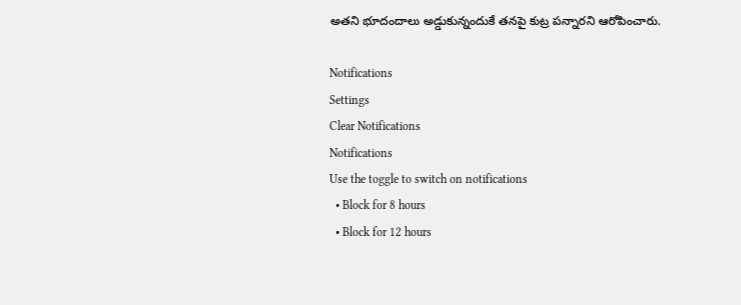అతని భూదందాలు అడ్డుకున్నందుకే తనపై కుట్ర పన్నారని ఆరోపించారు.

Notifications
Settings
Clear Notifications
Notifications
Use the toggle to switch on notifications
  • Block for 8 hours
  • Block for 12 hours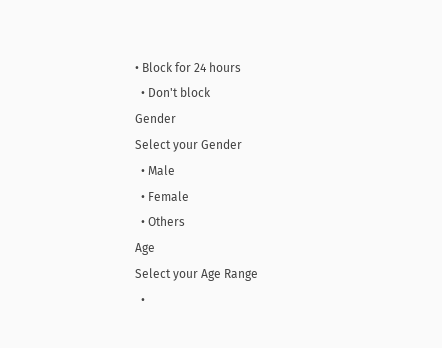• Block for 24 hours
  • Don't block
Gender
Select your Gender
  • Male
  • Female
  • Others
Age
Select your Age Range
  •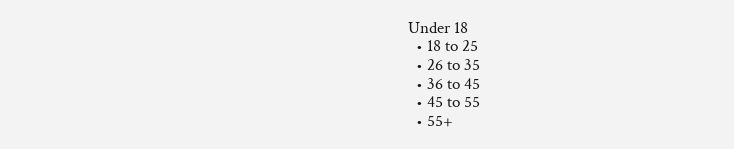Under 18
  • 18 to 25
  • 26 to 35
  • 36 to 45
  • 45 to 55
  • 55+